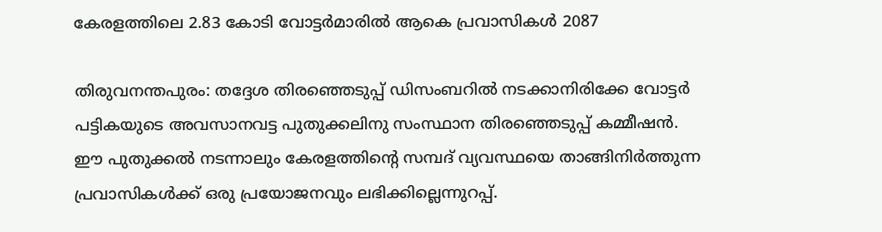കേരളത്തിലെ 2.83 കോടി വോട്ടര്‍മാരില്‍ ആകെ പ്രവാസികള്‍ 2087

തിരുവനന്തപുരം: തദ്ദേശ തിരഞ്ഞെടുപ്പ് ഡിസംബറില്‍ നടക്കാനിരിക്കേ വോട്ടര്‍ പട്ടികയുടെ അവസാനവട്ട പുതുക്കലിനു സംസ്ഥാന തിരഞ്ഞെടുപ്പ് കമ്മീഷന്‍. ഈ പുതുക്കല്‍ നടന്നാലും കേരളത്തിന്റെ സമ്പദ് വ്യവസ്ഥയെ താങ്ങിനിര്‍ത്തുന്ന പ്രവാസികള്‍ക്ക് ഒരു പ്രയോജനവും ലഭിക്കില്ലെന്നുറപ്പ്.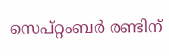സെപ്റ്റംബര്‍ രണ്ടിന്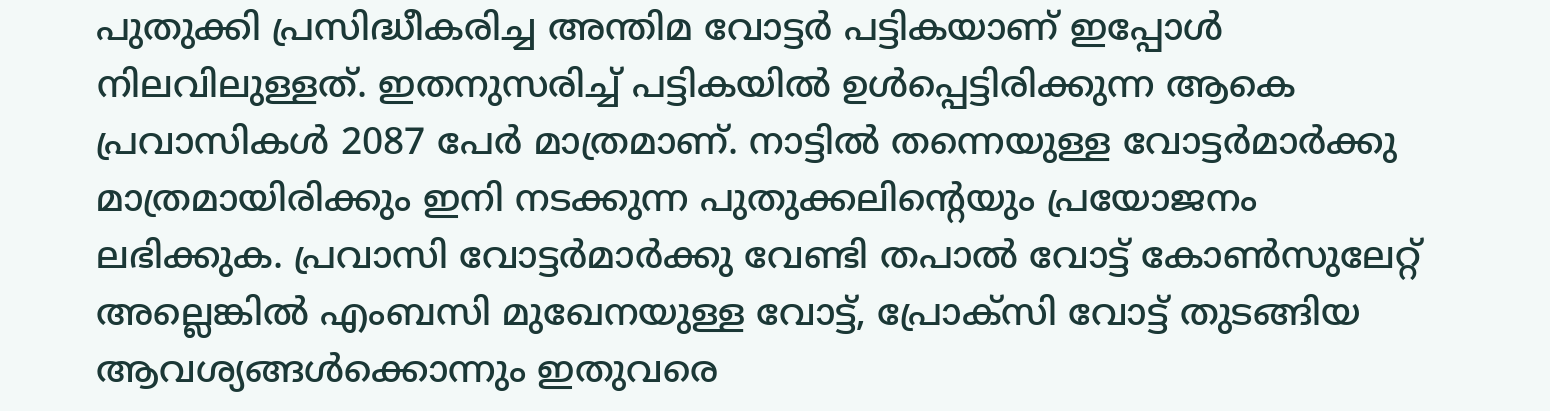പുതുക്കി പ്രസിദ്ധീകരിച്ച അന്തിമ വോട്ടര്‍ പട്ടികയാണ് ഇപ്പോള്‍ നിലവിലുള്ളത്. ഇതനുസരിച്ച് പട്ടികയില്‍ ഉള്‍പ്പെട്ടിരിക്കുന്ന ആകെ പ്രവാസികള്‍ 2087 പേര്‍ മാത്രമാണ്. നാട്ടില്‍ തന്നെയുള്ള വോട്ടര്‍മാര്‍ക്കു മാത്രമായിരിക്കും ഇനി നടക്കുന്ന പുതുക്കലിന്റെയും പ്രയോജനം ലഭിക്കുക. പ്രവാസി വോട്ടര്‍മാര്‍ക്കു വേണ്ടി തപാല്‍ വോട്ട് കോണ്‍സുലേറ്റ് അല്ലെങ്കില്‍ എംബസി മുഖേനയുള്ള വോട്ട്, പ്രോക്‌സി വോട്ട് തുടങ്ങിയ ആവശ്യങ്ങള്‍ക്കൊന്നും ഇതുവരെ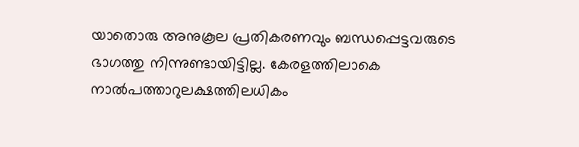യാതൊരു അനുകൂല പ്രതികരണവും ബന്ധപ്പെട്ടവരുടെ ഭാഗത്തു നിന്നുണ്ടായിട്ടില്ല. കേരളത്തിലാകെ നാല്‍പത്താറുലക്ഷത്തിലധികം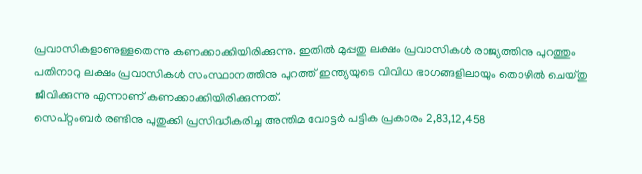പ്രവാസികളാണുള്ളതെന്നു കണക്കാക്കിയിരിക്കുന്നു. ഇതില്‍ മുപ്പതു ലക്ഷം പ്രവാസികള്‍ രാജ്യത്തിനു പുറത്തും പതിനാറു ലക്ഷം പ്രവാസികള്‍ സംസ്ഥാനത്തിനു പുറത്ത് ഇന്ത്യയുടെ വിവിധ ഭാഗങ്ങളിലായും തൊഴില്‍ ചെയ്തു ജീവിക്കുന്നു എന്നാണ് കണക്കാക്കിയിരിക്കുന്നത്.
സെപ്റ്റംബര്‍ രണ്ടിനു പുതുക്കി പ്രസിദ്ധീകരിച്ച അന്തിമ വോട്ടര്‍ പട്ടിക പ്രകാരം 2,83,12,458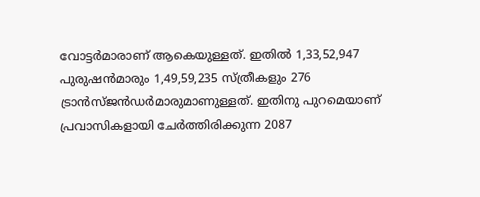വോട്ടര്‍മാരാണ് ആകെയുള്ളത്. ഇതില്‍ 1,33,52,947 പുരുഷന്‍മാരും 1,49,59,235 സ്ത്രീകളും 276 ട്രാന്‍സ്ജന്‍ഡര്‍മാരുമാണുള്ളത്. ഇതിനു പുറമെയാണ് പ്രവാസികളായി ചേര്‍ത്തിരിക്കുന്ന 2087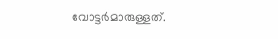വോട്ടര്‍മാരുള്ളത്.